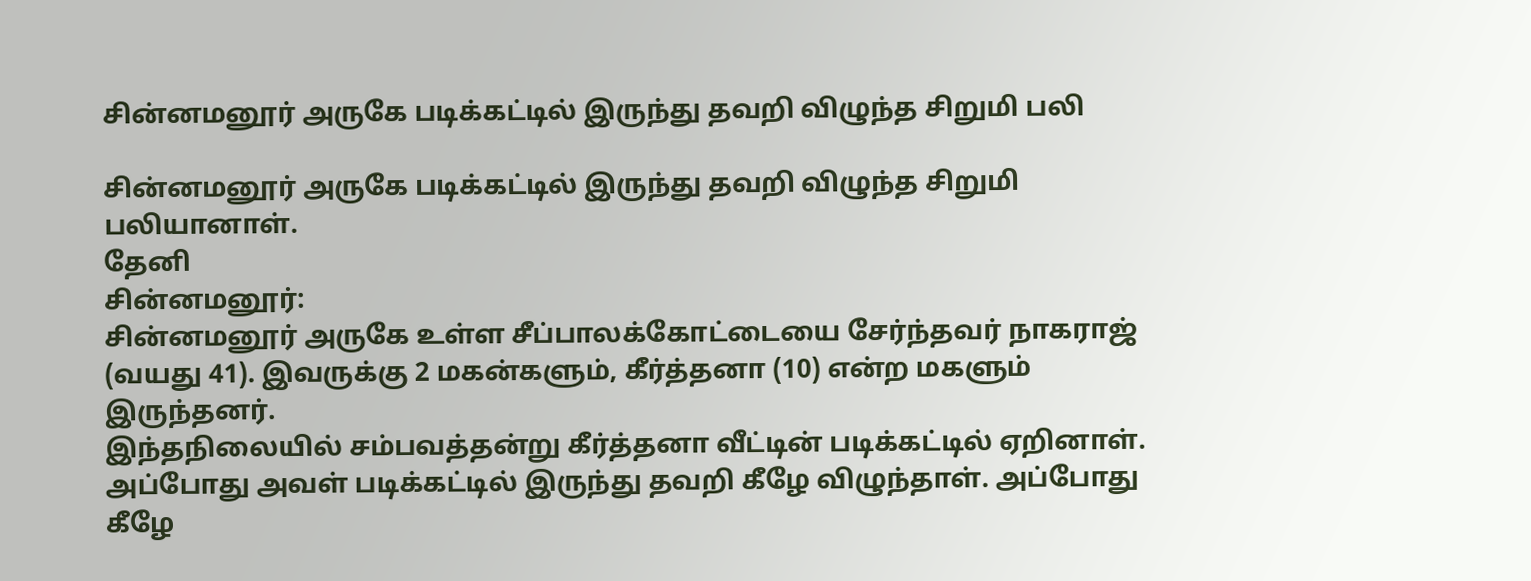சின்னமனூர் அருகே படிக்கட்டில் இருந்து தவறி விழுந்த சிறுமி பலி

சின்னமனூர் அருகே படிக்கட்டில் இருந்து தவறி விழுந்த சிறுமி பலியானாள்.
தேனி
சின்னமனூர்:
சின்னமனூர் அருகே உள்ள சீப்பாலக்கோட்டையை சேர்ந்தவர் நாகராஜ் (வயது 41). இவருக்கு 2 மகன்களும், கீர்த்தனா (10) என்ற மகளும் இருந்தனர்.
இந்தநிலையில் சம்பவத்தன்று கீர்த்தனா வீட்டின் படிக்கட்டில் ஏறினாள். அப்போது அவள் படிக்கட்டில் இருந்து தவறி கீழே விழுந்தாள். அப்போது கீழே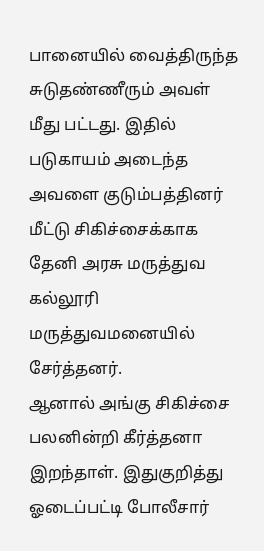பானையில் வைத்திருந்த சுடுதண்ணீரும் அவள் மீது பட்டது. இதில் படுகாயம் அடைந்த அவளை குடும்பத்தினர் மீட்டு சிகிச்சைக்காக தேனி அரசு மருத்துவ கல்லூரி மருத்துவமனையில் சேர்த்தனர்.
ஆனால் அங்கு சிகிச்சை பலனின்றி கீர்த்தனா இறந்தாள். இதுகுறித்து ஓடைப்பட்டி போலீசார்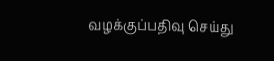வழக்குப்பதிவு செய்து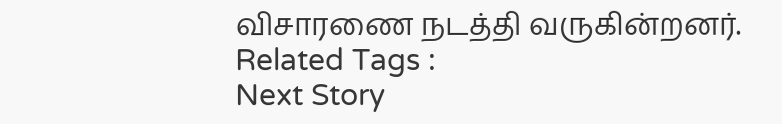விசாரணை நடத்தி வருகின்றனர்.
Related Tags :
Next Story